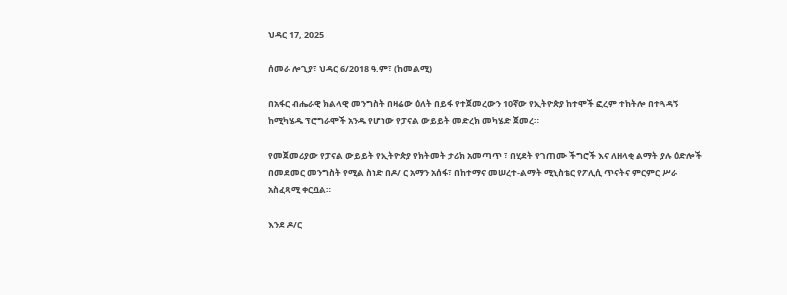ህዳር 17, 2025

ሰመራ ሎጊያ፣ ህዳር 6/2018 ዓ.ም፣ (ከመልሚ)

በአፋር ብሔራዊ ክልላዊ መንግስት በዛሬው ዕለት በይፋ የተጀመረውን 10ኛው የኢትዮጵያ ከተሞች ፎረም ተከትሎ በተጓዳኝ ከሚካሄዱ ፕሮግራሞች አንዱ የሆነው የፓናል ውይይት መድረክ መካሄድ ጀመረ።

የመጀመሪያው የፓናል ውይይት የኢትዮጵያ የክትመት ታሪክ አመጣጥ ፣ በሂደት የገጠሙ ችግሮች እና ለዘላቂ ልማት ያሉ ዕድሎች በመደመር መንግስት የሚል ስነድ በዶ/ ር አማን አሰፋ፣ በከተማና መሠረተ-ልማት ሚኒስቴር የፖሊሲ ጥናትና ምርምር ሥራ አስፈጻሚ ቀርቧል።

እንደ ዶ/ር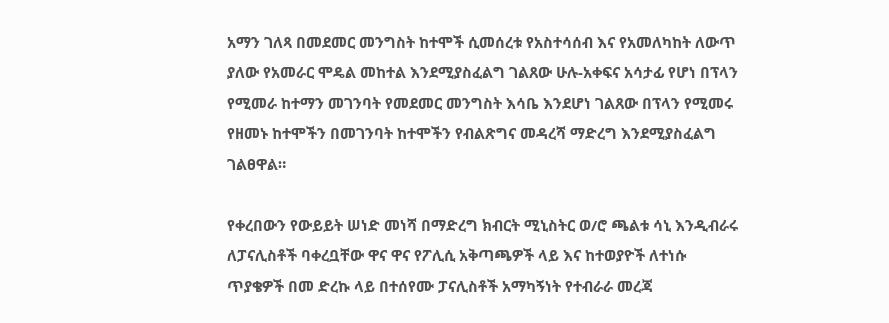አማን ገለጻ በመደመር መንግስት ከተሞች ሲመሰረቱ የአስተሳሰብ እና የአመለካከት ለውጥ ያለው የአመራር ሞዴል መከተል እንደሚያስፈልግ ገልጸው ሁሉ-አቀፍና አሳታፊ የሆነ በፕላን የሚመራ ከተማን መገንባት የመደመር መንግስት እሳቤ እንደሆነ ገልጸው በፕላን የሚመሩ የዘመኑ ከተሞችን በመገንባት ከተሞችን የብልጽግና መዳረሻ ማድረግ እንደሚያስፈልግ ገልፀዋል።

የቀረበውን የውይይት ሠነድ መነሻ በማድረግ ክብርት ሚኒስትር ወ/ሮ ጫልቱ ሳኒ እንዲብራሩ ለፓናሊስቶች ባቀረቧቸው ዋና ዋና የፖሊሲ አቅጣጫዎች ላይ እና ከተወያዮች ለተነሱ ጥያቄዎች በመ ድረኩ ላይ በተሰየሙ ፓናሊስቶች አማካኝነት የተብራራ መረጃ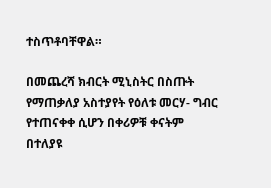ተስጥቶባቸዋል።

በመጨረሻ ክብርት ሚኒስትር በስጡት የማጠቃለያ አስተያየት የዕለቱ መርሃ- ግብር የተጠናቀቀ ሲሆን በቀሪዎቹ ቀናትም በተለያዩ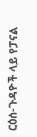ርዕሰ-ጉዳዮች ላይ የፓናል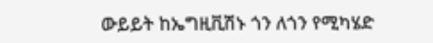ውይይት ከኤግዚቪሽኑ ጎን ለጎን የሚካሄድ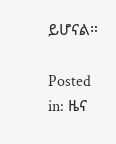ይሆናል።

Posted in: ዜና